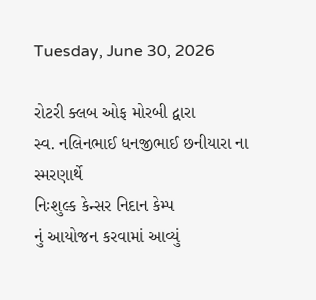Tuesday, June 30, 2026

રોટરી ક્લબ ઓફ મોરબી દ્વારા
સ્વ. નલિનભાઈ ધનજીભાઈ છનીયારા ના સ્મરણાર્થે
નિઃશુલ્ક કેન્સર નિદાન કેમ્પ
નું આયોજન કરવામાં આવ્યું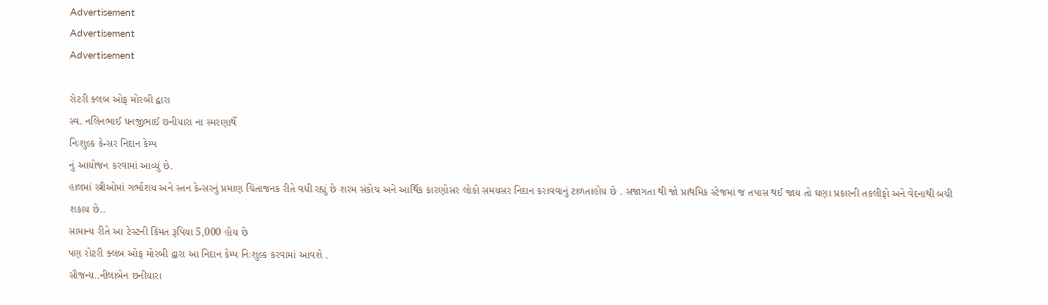Advertisement
Advertisement
Advertisement

રોટરી ક્લબ ઓફ મોરબી દ્વારા
સ્વ. નલિનભાઈ ધનજીભાઈ છનીયારા ના સ્મરણાર્થે
નિઃશુલ્ક કેન્સર નિદાન કેમ્પ
નું આયોજન કરવામાં આવ્યું છે.
હાલમાં સ્ત્રીઓમાં ગર્ભાશય અને સ્તન કેન્સરનું પ્રમાણ ચિંતાજનક રીતે વધી રહ્યું છે શરમ સંકોચ અને આર્થિક કારણોસર લોકો સમયસર નિદાન કરાવવાનું ટાળતાહોય છે . સજાગતા થી જો પ્રાથમિક સ્ટેજમાં જ તપાસ થઈ જાય તો ઘણા પ્રકારની તકલીફો અને વેદનાથી બચી શકાય છે..
સામાન્ય રીતે આ ટેસ્ટની કિંમત રૂપિયા 5,000 હોય છે
પણ રોટરી ક્લબ ઓફ મોરબી દ્વારા આ નિદાન કેમ્પ નિઃશુલ્ક કરવામાં આવશે .
સૌજન્ય..નીલાબેન છનીયારા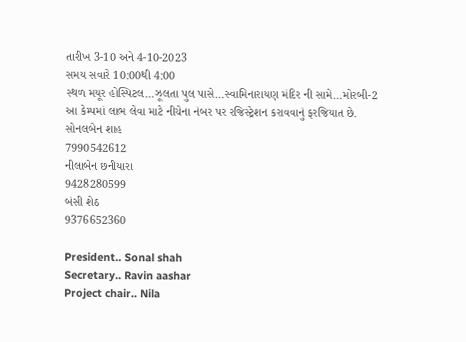તારીખ 3-10 અને 4-10-2023
સમય સવારે 10:00થી 4:00
સ્થળ મયૂર હોસ્પિટલ…ઝૂલતા પુલ પાસે…સ્વામિનારાયણ મંદિર ની સામે…મોરબી-2
આ કેમ્પમાં લાભ લેવા માટે નીચેના નંબર પર રજિસ્ટ્રેશન કરાવવાનું ફરજિયાત છે.
સોનલબેન શાહ
7990542612
નીલાબેન છનીયારા
9428280599
બંસી શેઠ
9376652360

President.. Sonal shah
Secretary.. Ravin aashar
Project chair.. Nila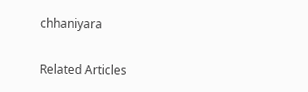chhaniyara

Related Articles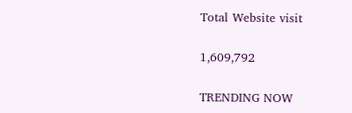Total Website visit

1,609,792

TRENDING NOW